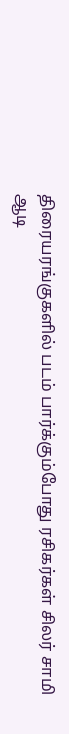திரையரங்குகளில் படம் பார்க்கும்போது ரசிகர்கள் சிலர் சாமி ஆடி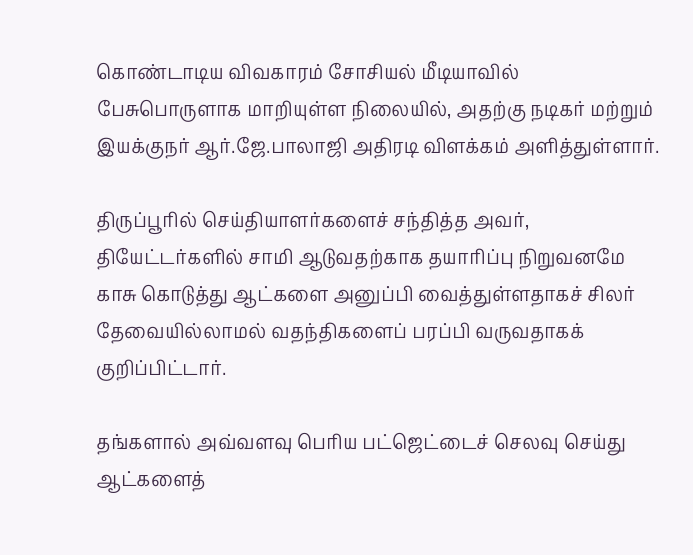கொண்டாடிய விவகாரம் சோசியல் மீடியாவில் பேசுபொருளாக மாறியுள்ள நிலையில், அதற்கு நடிகர் மற்றும் இயக்குநர் ஆர்.ஜே.பாலாஜி அதிரடி விளக்கம் அளித்துள்ளார்.

திருப்பூரில் செய்தியாளர்களைச் சந்தித்த அவர், தியேட்டர்களில் சாமி ஆடுவதற்காக தயாரிப்பு நிறுவனமே காசு கொடுத்து ஆட்களை அனுப்பி வைத்துள்ளதாகச் சிலர் தேவையில்லாமல் வதந்திகளைப் பரப்பி வருவதாகக் குறிப்பிட்டார்.

தங்களால் அவ்வளவு பெரிய பட்ஜெட்டைச் செலவு செய்து ஆட்களைத்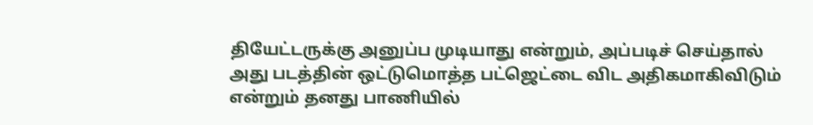தியேட்டருக்கு அனுப்ப முடியாது என்றும், அப்படிச் செய்தால் அது படத்தின் ஒட்டுமொத்த பட்ஜெட்டை விட அதிகமாகிவிடும் என்றும் தனது பாணியில்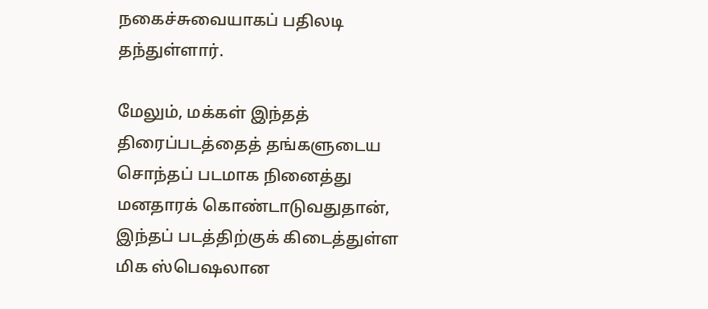நகைச்சுவையாகப் பதிலடி தந்துள்ளார்.

மேலும், மக்கள் இந்தத் திரைப்படத்தைத் தங்களுடைய சொந்தப் படமாக நினைத்து மனதாரக் கொண்டாடுவதுதான், இந்தப் படத்திற்குக் கிடைத்துள்ள மிக ஸ்பெஷலான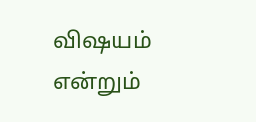விஷயம் என்றும்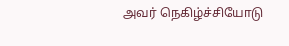அவர் நெகிழ்ச்சியோடு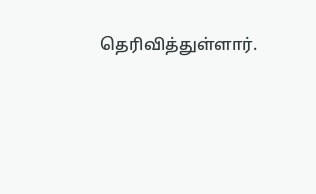தெரிவித்துள்ளார்.